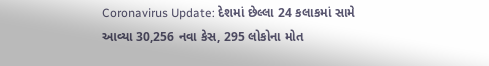Coronavirus Update: દેશમાં છેલ્લા 24 કલાકમાં સામે આવ્યા 30,256 નવા કેસ, 295 લોકોના મોત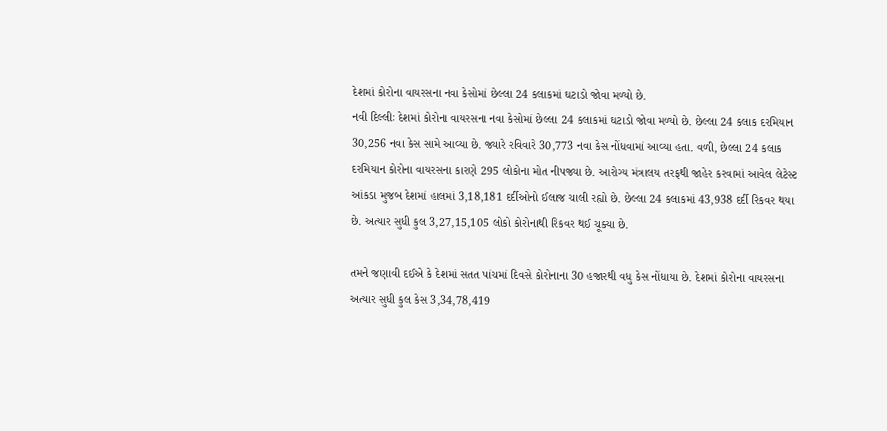દેશમાં કોરોના વાયરસના નવા કેસોમાં છેલ્લા 24 કલાકમાં ઘટાડો જોવા મળ્યો છે.
નવી દિલ્લીઃ દેશમાં કોરોના વાયરસના નવા કેસોમાં છેલ્લા 24 કલાકમાં ઘટાડો જોવા મળ્યો છે. છેલ્લા 24 કલાક દરમિયાન 30,256 નવા કેસ સામે આવ્યા છે. જ્યારે રવિવારે 30,773 નવા કેસ નોંધવામાં આવ્યા હતા. વળી, છેલ્લા 24 કલાક દરમિયાન કોરોના વાયરસના કારણે 295 લોકોના મોત નીપજ્યા છે. આરોગ્ય મંત્રાલય તરફથી જાહેર કરવામાં આવેલ લેટેસ્ટ આંકડા મુજબ દેશમાં હાલમાં 3,18,181 દર્દીઓનો ઈલાજ ચાલી રહ્યો છે. છેલ્લા 24 કલાકમાં 43,938 દર્દી રિકવર થયા છે. અત્યાર સુધી કુલ 3,27,15,105 લોકો કોરોનાથી રિકવર થઈ ચૂક્યા છે.

તમને જણાવી દઈએ કે દેશમાં સતત પાંચમાં દિવસે કોરોનાના 30 હજારથી વધુ કેસ નોંધાયા છે. દેશમાં કોરોના વાયરસના અત્યાર સુધી કુલ કેસ 3,34,78,419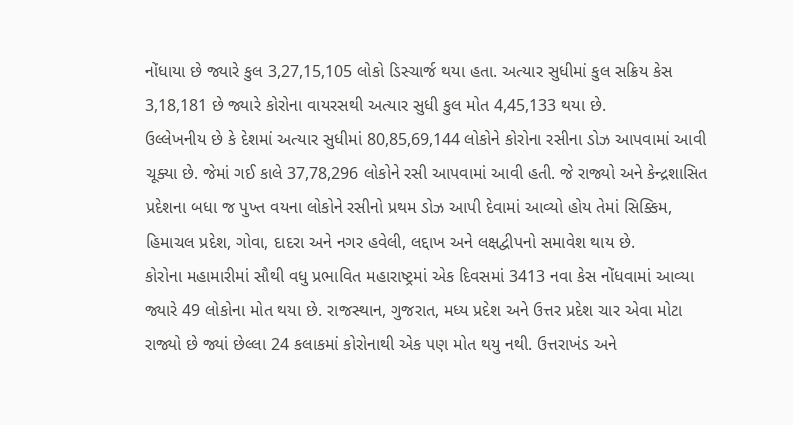નોંધાયા છે જ્યારે કુલ 3,27,15,105 લોકો ડિસ્ચાર્જ થયા હતા. અત્યાર સુધીમાં કુલ સક્રિય કેસ 3,18,181 છે જ્યારે કોરોના વાયરસથી અત્યાર સુધી કુલ મોત 4,45,133 થયા છે.
ઉલ્લેખનીય છે કે દેશમાં અત્યાર સુધીમાં 80,85,69,144 લોકોને કોરોના રસીના ડોઝ આપવામાં આવી ચૂક્યા છે. જેમાં ગઈ કાલે 37,78,296 લોકોને રસી આપવામાં આવી હતી. જે રાજ્યો અને કેન્દ્રશાસિત પ્રદેશના બધા જ પુખ્ત વયના લોકોને રસીનો પ્રથમ ડોઝ આપી દેવામાં આવ્યો હોય તેમાં સિક્કિમ, હિમાચલ પ્રદેશ, ગોવા, દાદરા અને નગર હવેલી, લદ્દાખ અને લક્ષદ્વીપનો સમાવેશ થાય છે.
કોરોના મહામારીમાં સૌથી વધુ પ્રભાવિત મહારાષ્ટ્રમાં એક દિવસમાં 3413 નવા કેસ નોંધવામાં આવ્યા જ્યારે 49 લોકોના મોત થયા છે. રાજસ્થાન, ગુજરાત, મધ્ય પ્રદેશ અને ઉત્તર પ્રદેશ ચાર એવા મોટા રાજ્યો છે જ્યાં છેલ્લા 24 કલાકમાં કોરોનાથી એક પણ મોત થયુ નથી. ઉત્તરાખંડ અને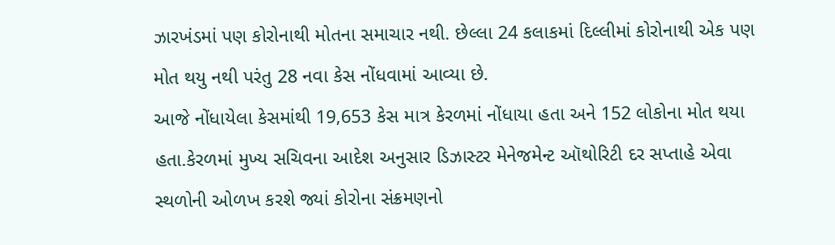ઝારખંડમાં પણ કોરોનાથી મોતના સમાચાર નથી. છેલ્લા 24 કલાકમાં દિલ્લીમાં કોરોનાથી એક પણ મોત થયુ નથી પરંતુ 28 નવા કેસ નોંધવામાં આવ્યા છે.
આજે નોંધાયેલા કેસમાંથી 19,653 કેસ માત્ર કેરળમાં નોંધાયા હતા અને 152 લોકોના મોત થયા હતા.કેરળમાં મુખ્ય સચિવના આદેશ અનુસાર ડિઝાસ્ટર મેનેજમેન્ટ ઑથોરિટી દર સપ્તાહે એવા સ્થળોની ઓળખ કરશે જ્યાં કોરોના સંક્રમણનો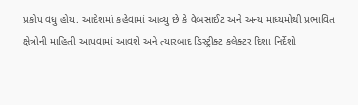પ્રકોપ વધુ હોય. આદેશમાં કહેવામાં આવ્યુ છે કે વેબસાઈટ અને અન્ય માધ્યમોથી પ્રભાવિત ક્ષેત્રોની માહિતી આપવામાં આવશે અને ત્યારબાદ ડિસ્ટ્રીક્ટ કલેક્ટર દિશા નિર્દેશો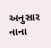અનુસાર નાના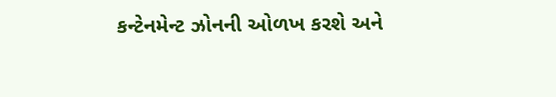કન્ટેનમેન્ટ ઝોનની ઓળખ કરશે અને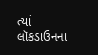ત્યાં લૉકડાઉનના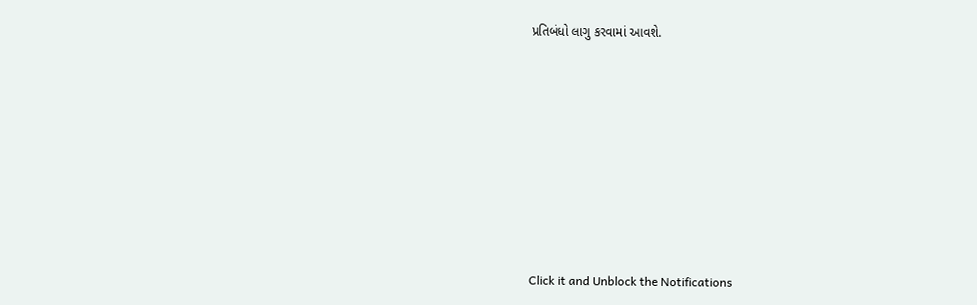પ્રતિબંધો લાગુ કરવામાં આવશે.












Click it and Unblock the Notifications